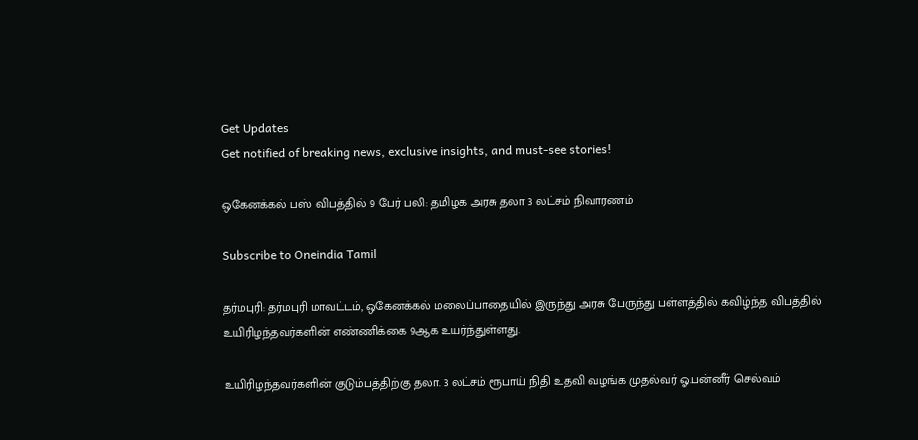Get Updates
Get notified of breaking news, exclusive insights, and must-see stories!

ஒகேனக்கல் பஸ் விபத்தில் 9 பேர் பலி: தமிழக அரசு தலா 3 லட்சம் நிவாரணம்

Subscribe to Oneindia Tamil

தர்மபுரி: தர்மபுரி மாவட்டம், ஒகேனக்கல் மலைப்பாதையில் இருந்து அரசு பேருந்து பள்ளத்தில் கவிழ்ந்த விபத்தில் உயிரிழந்தவர்களின் எண்ணிக்கை 9ஆக உயர்ந்துள்ளது.

உயிரிழந்தவர்களின் குடும்பத்திற்கு தலா. 3 லட்சம் ரூபாய் நிதி உதவி வழங்க முதல்வர் ஓ.பன்னீர் செல்வம்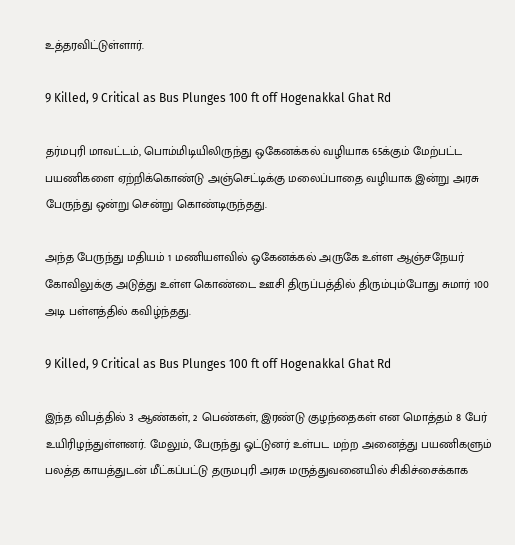உத்தரவிட்டுள்ளார்.

9 Killed, 9 Critical as Bus Plunges 100 ft off Hogenakkal Ghat Rd

தர்மபுரி மாவட்டம், பொம்மிடியிலிருந்து ஒகேனக்கல் வழியாக 65க்கும் மேற்பட்ட பயணிகளை ஏற்றிக்கொண்டு அஞ்செட்டிக்கு மலைப்பாதை வழியாக இன்று அரசு பேருந்து ஒன்று சென்று கொண்டிருந்தது.

அந்த பேருந்து மதியம் 1 மணியளவில் ஒகேனக்கல் அருகே உள்ள ஆஞ்சநேயர் கோவிலுக்கு அடுத்து உள்ள கொண்டை ஊசி திருப்பத்தில் திரும்பும்போது சுமார் 100 அடி பள்ளத்தில் கவிழ்ந்தது.

9 Killed, 9 Critical as Bus Plunges 100 ft off Hogenakkal Ghat Rd

இந்த விபத்தில் 3 ஆண்கள், 2 பெண்கள், இரண்டு குழந்தைகள் என மொத்தம் 8 பேர் உயிரிழந்துள்ளனர். மேலும், பேருந்து ஓட்டுனர் உள்பட மற்ற அனைத்து பயணிகளும் பலத்த காயத்துடன் மீட்கப்பட்டு தருமபுரி அரசு மருத்துவனையில் சிகிச்சைக்காக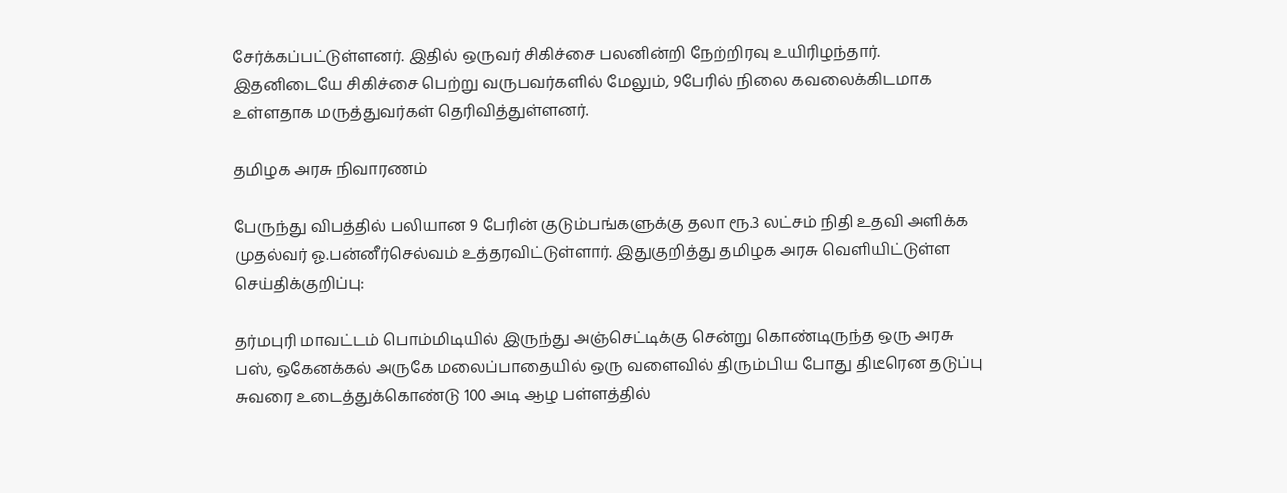சேர்க்கப்பட்டுள்ளனர். இதில் ஒருவர் சிகிச்சை பலனின்றி நேற்றிரவு உயிரிழந்தார். இதனிடையே சிகிச்சை பெற்று வருபவர்களில் மேலும், 9பேரில் நிலை கவலைக்கிடமாக உள்ளதாக மருத்துவர்கள் தெரிவித்துள்ளனர்.

தமிழக அரசு நிவாரணம்

பேருந்து விபத்தில் பலியான 9 பேரின் குடும்பங்களுக்கு தலா ரூ.3 லட்சம் நிதி உதவி அளிக்க முதல்வர் ஓ.பன்னீர்செல்வம் உத்தரவிட்டுள்ளார். இதுகுறித்து தமிழக அரசு வெளியிட்டுள்ள செய்திக்குறிப்பு:

தர்மபுரி மாவட்டம் பொம்மிடியில் இருந்து அஞ்செட்டிக்கு சென்று கொண்டிருந்த ஒரு அரசு பஸ், ஒகேனக்கல் அருகே மலைப்பாதையில் ஒரு வளைவில் திரும்பிய போது திடீரென தடுப்பு சுவரை உடைத்துக்கொண்டு 100 அடி ஆழ பள்ளத்தில்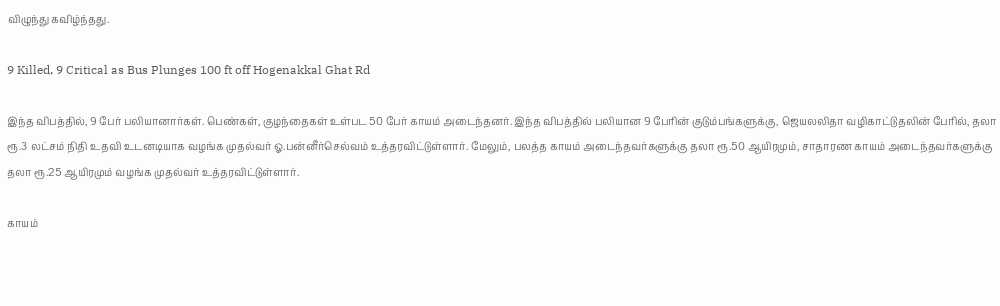விழுந்து கவிழ்ந்தது.

9 Killed, 9 Critical as Bus Plunges 100 ft off Hogenakkal Ghat Rd

இந்த விபத்தில், 9 பேர் பலியானார்கள். பெண்கள், குழந்தைகள் உள்பட 50 பேர் காயம் அடைந்தனர். இந்த விபத்தில் பலியான 9 பேரின் குடும்பங்களுக்கு, ஜெயலலிதா வழிகாட்டுதலின் பேரில், தலா ரூ.3 லட்சம் நிதி உதவி உடனடியாக வழங்க முதல்வர் ஓ.பன்னீர்செல்வம் உத்தரவிட்டுள்ளார். மேலும், பலத்த காயம் அடைந்தவர்களுக்கு தலா ரூ.50 ஆயிரமும், சாதாரண காயம் அடைந்தவர்களுக்கு தலா ரூ.25 ஆயிரமும் வழங்க முதல்வர் உத்தரவிட்டுள்ளார்.

காயம்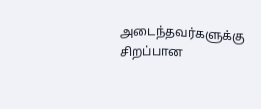அடைந்தவர்களுக்கு சிறப்பான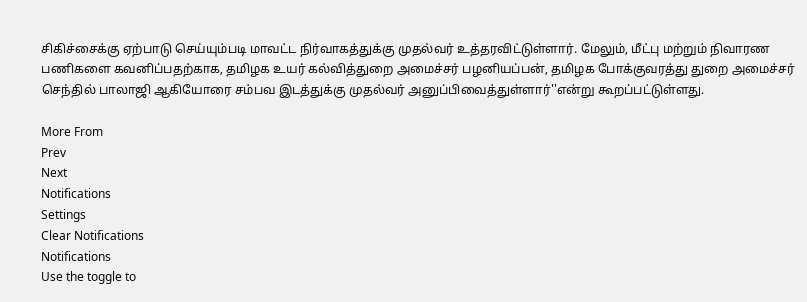சிகிச்சைக்கு ஏற்பாடு செய்யும்படி மாவட்ட நிர்வாகத்துக்கு முதல்வர் உத்தரவிட்டுள்ளார். மேலும், மீட்பு மற்றும் நிவாரண பணிகளை கவனிப்பதற்காக, தமிழக உயர் கல்வித்துறை அமைச்சர் பழனியப்பன், தமிழக போக்குவரத்து துறை அமைச்சர் செந்தில் பாலாஜி ஆகியோரை சம்பவ இடத்துக்கு முதல்வர் அனுப்பிவைத்துள்ளார்''என்று கூறப்பட்டுள்ளது.

More From
Prev
Next
Notifications
Settings
Clear Notifications
Notifications
Use the toggle to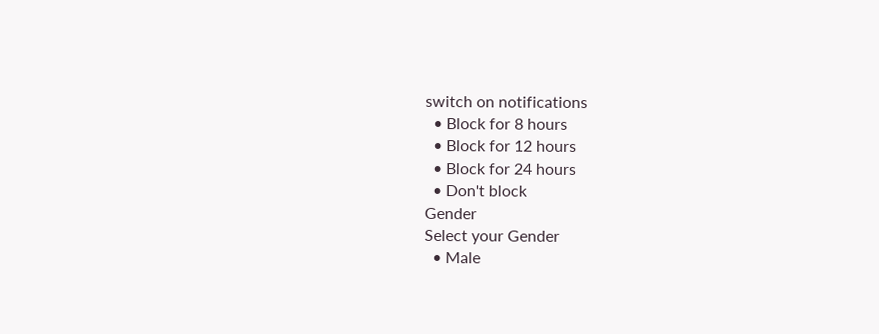switch on notifications
  • Block for 8 hours
  • Block for 12 hours
  • Block for 24 hours
  • Don't block
Gender
Select your Gender
  • Male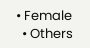• Female
  • Others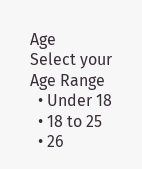Age
Select your Age Range
  • Under 18
  • 18 to 25
  • 26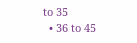to 35
  • 36 to 45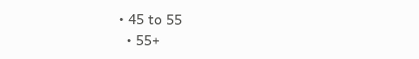• 45 to 55
  • 55+